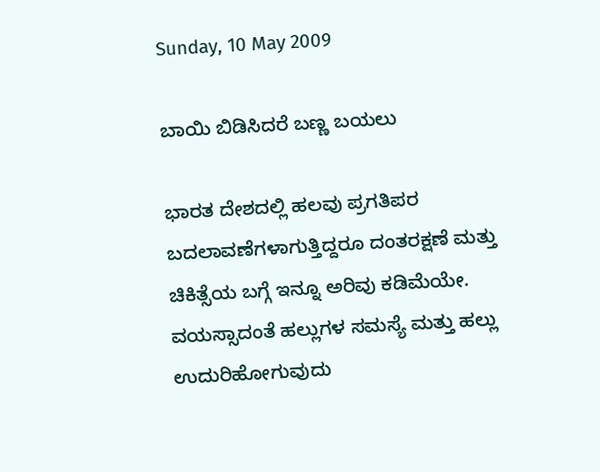Sunday, 10 May 2009

ಬಾಯಿ ಬಿಡಿಸಿದರೆ ಬಣ್ಣ ಬಯಲು

ಭಾರತ ದೇಶದಲ್ಲಿ ಹಲವು ಪ್ರಗತಿಪರ ಬದಲಾವಣೆಗಳಾಗುತ್ತಿದ್ದರೂ ದಂತರಕ್ಷಣೆ ಮತ್ತು ಚಿಕಿತ್ಸೆಯ ಬಗ್ಗೆ ಇನ್ನೂ ಅರಿವು ಕಡಿಮೆಯೇ. ವಯಸ್ಸಾದಂತೆ ಹಲ್ಲುಗಳ ಸಮಸ್ಯೆ ಮತ್ತು ಹಲ್ಲು ಉದುರಿಹೋಗುವುದು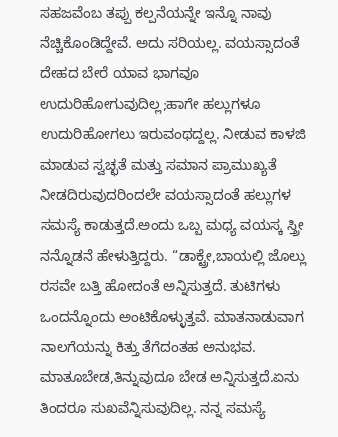ಸಹಜವೆಂಬ ತಪ್ಪು ಕಲ್ಪನೆಯನ್ನೇ ಇನ್ನೊ ನಾವು ನೆಚ್ಚಿಕೊಂಡಿದ್ದೇವೆ. ಅದು ಸರಿಯಲ್ಲ. ವಯಸ್ಸಾದಂತೆ ದೇಹದ ಬೇರೆ ಯಾವ ಭಾಗವೂ ಉದುರಿಹೋಗುವುದಿಲ್ಲ;ಹಾಗೇ ಹಲ್ಲುಗಳೂ ಉದುರಿಹೋಗಲು ಇರುವಂಥದ್ದಲ್ಲ. ನೀಡುವ ಕಾಳಜಿ ಮಾಡುವ ಸ್ವಚ್ಛತೆ ಮತ್ತು ಸಮಾನ ಪ್ರಾಮುಖ್ಯತೆ ನೀಡದಿರುವುದರಿಂದಲೇ ವಯಸ್ಸಾದಂತೆ ಹಲ್ಲುಗಳ ಸಮಸ್ಯೆ ಕಾಡುತ್ತದೆ.ಅಂದು ಒಬ್ಬ ಮಧ್ಯ ವಯಸ್ಕ ಸ್ತ್ರೀ ನನ್ನೊಡನೆ ಹೇಳುತ್ತಿದ್ದರು. “ಡಾಕ್ಟ್ರೇ,ಬಾಯಲ್ಲಿ ಜೊಲ್ಲು ರಸವೇ ಬತ್ತಿ ಹೋದಂತೆ ಅನ್ನಿಸುತ್ತದೆ. ತುಟಿಗಳು ಒಂದನ್ನೊಂದು ಅಂಟಿಕೊಳ್ಳುತ್ತವೆ. ಮಾತನಾಡುವಾಗ ನಾಲಗೆಯನ್ನು ಕಿತ್ತು ತೆಗೆದಂತಹ ಅನುಭವ. ಮಾತೂಬೇಡ,ತಿನ್ನುವುದೂ ಬೇಡ ಅನ್ನಿಸುತ್ತದೆ.ಏನು ತಿಂದರೂ ಸುಖವೆನ್ನಿಸುವುದಿಲ್ಲ. ನನ್ನ ಸಮಸ್ಯೆ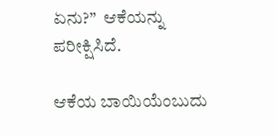ಏನು?”  ಆಕೆಯನ್ನು ಪರೀಕ್ಷಿಸಿದೆ.

ಆಕೆಯ ಬಾಯಿಯೆಂಬುದು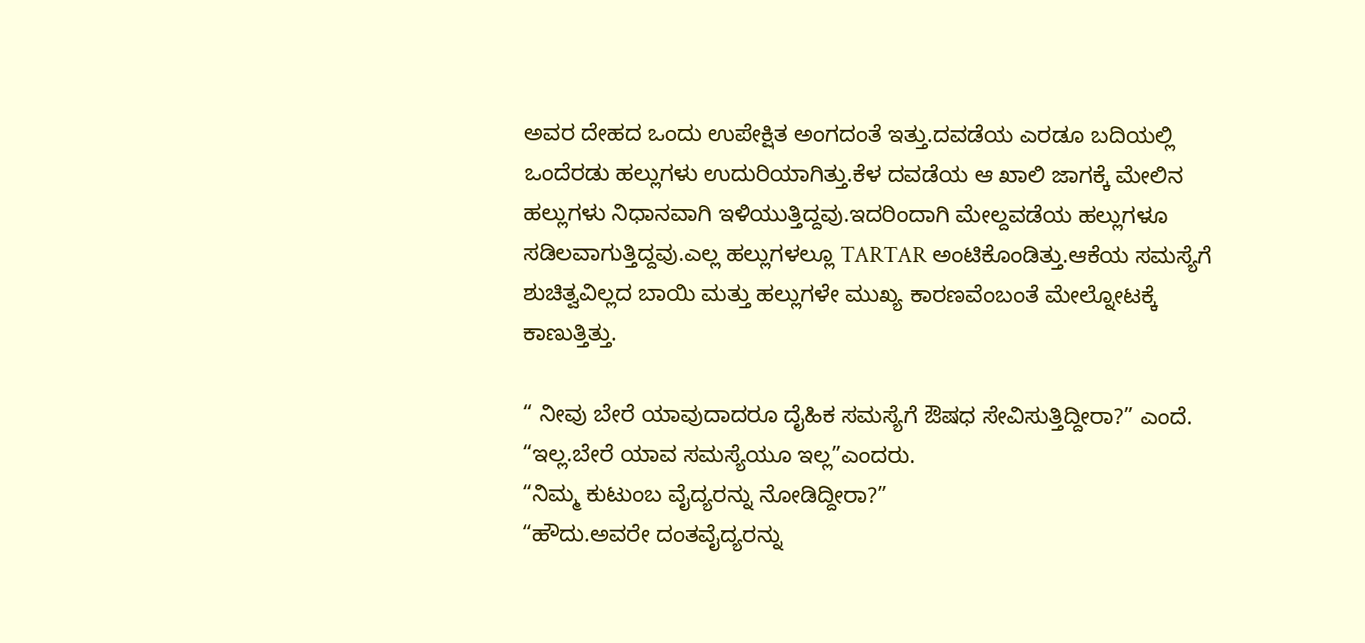ಅವರ ದೇಹದ ಒಂದು ಉಪೇಕ್ಷಿತ ಅಂಗದಂತೆ ಇತ್ತು.ದವಡೆಯ ಎರಡೂ ಬದಿಯಲ್ಲಿ ಒಂದೆರಡು ಹಲ್ಲುಗಳು ಉದುರಿಯಾಗಿತ್ತು.ಕೆಳ ದವಡೆಯ ಆ ಖಾಲಿ ಜಾಗಕ್ಕೆ ಮೇಲಿನ ಹಲ್ಲುಗಳು ನಿಧಾನವಾಗಿ ಇಳಿಯುತ್ತಿದ್ದವು.ಇದರಿಂದಾಗಿ ಮೇಲ್ದವಡೆಯ ಹಲ್ಲುಗಳೂ ಸಡಿಲವಾಗುತ್ತಿದ್ದವು.ಎಲ್ಲ ಹಲ್ಲುಗಳಲ್ಲೂ TARTAR ಅಂಟಿಕೊಂಡಿತ್ತು.ಆಕೆಯ ಸಮಸ್ಯೆಗೆ ಶುಚಿತ್ವವಿಲ್ಲದ ಬಾಯಿ ಮತ್ತು ಹಲ್ಲುಗಳೇ ಮುಖ್ಯ ಕಾರಣವೆಂಬಂತೆ ಮೇಲ್ನೋಟಕ್ಕೆ ಕಾಣುತ್ತಿತ್ತು.

“ ನೀವು ಬೇರೆ ಯಾವುದಾದರೂ ದೈಹಿಕ ಸಮಸ್ಯೆಗೆ ಔಷಧ ಸೇವಿಸುತ್ತಿದ್ದೀರಾ?” ಎಂದೆ.
“ಇಲ್ಲ.ಬೇರೆ ಯಾವ ಸಮಸ್ಯೆಯೂ ಇಲ್ಲ”ಎಂದರು.
“ನಿಮ್ಮ ಕುಟುಂಬ ವೈದ್ಯರನ್ನು ನೋಡಿದ್ದೀರಾ?”
“ಹೌದು.ಅವರೇ ದಂತವೈದ್ಯರನ್ನು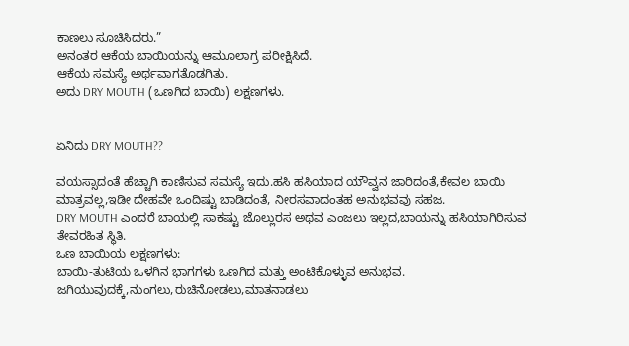ಕಾಣಲು ಸೂಚಿಸಿದರು.”
ಅನಂತರ ಆಕೆಯ ಬಾಯಿಯನ್ನು ಆಮೂಲಾಗ್ರ ಪರೀಕ್ಷಿಸಿದೆ.
ಆಕೆಯ ಸಮಸ್ಯೆ ಅರ್ಥವಾಗತೊಡಗಿತು.
ಅದು DRY MOUTH (ಒಣಗಿದ ಬಾಯಿ) ಲಕ್ಷಣಗಳು.


ಏನಿದು DRY MOUTH??

ವಯಸ್ಸಾದಂತೆ ಹೆಚ್ಚಾಗಿ ಕಾಣಿಸುವ ಸಮಸ್ಯೆ ಇದು.ಹಸಿ ಹಸಿಯಾದ ಯೌವ್ವನ ಜಾರಿದಂತೆ,ಕೇವಲ ಬಾಯಿ ಮಾತ್ರವಲ್ಲ,ಇಡೀ ದೇಹವೇ ಒಂದಿಷ್ಟು ಬಾಡಿದಂತೆ, ನೀರಸವಾದಂತಹ ಅನುಭವವು ಸಹಜ.
DRY MOUTH ಎಂದರೆ ಬಾಯಲ್ಲಿ ಸಾಕಷ್ಟು ಜೊಲ್ಲುರಸ ಅಥವ ಎಂಜಲು ಇಲ್ಲದ,ಬಾಯನ್ನು ಹಸಿಯಾಗಿರಿಸುವ ತೇವರಹಿತ ಸ್ಥಿತಿ.
ಒಣ ಬಾಯಿಯ ಲಕ್ಷಣಗಳು:
ಬಾಯಿ-ತುಟಿಯ ಒಳಗಿನ ಭಾಗಗಳು ಒಣಗಿದ ಮತ್ತು ಅಂಟಿಕೊಳ್ಳುವ ಅನುಭವ.
ಜಗಿಯುವುದಕ್ಕೆ,ನುಂಗಲು,ರುಚಿನೋಡಲು,ಮಾತನಾಡಲು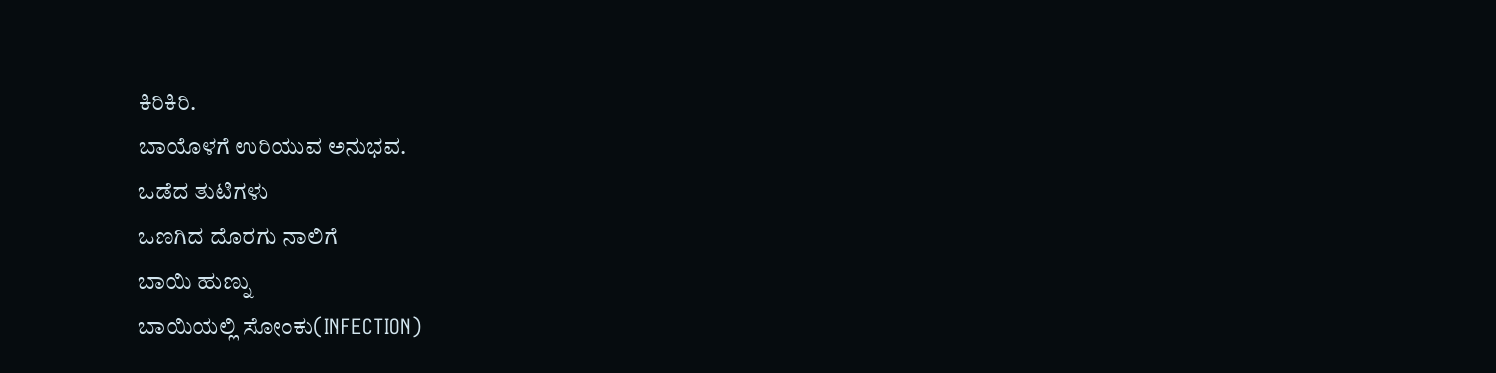ಕಿರಿಕಿರಿ.
ಬಾಯೊಳಗೆ ಉರಿಯುವ ಅನುಭವ.
ಒಡೆದ ತುಟಿಗಳು
ಒಣಗಿದ ದೊರಗು ನಾಲಿಗೆ
ಬಾಯಿ ಹುಣ್ನು
ಬಾಯಿಯಲ್ಲಿ ಸೋಂಕು(INFECTION)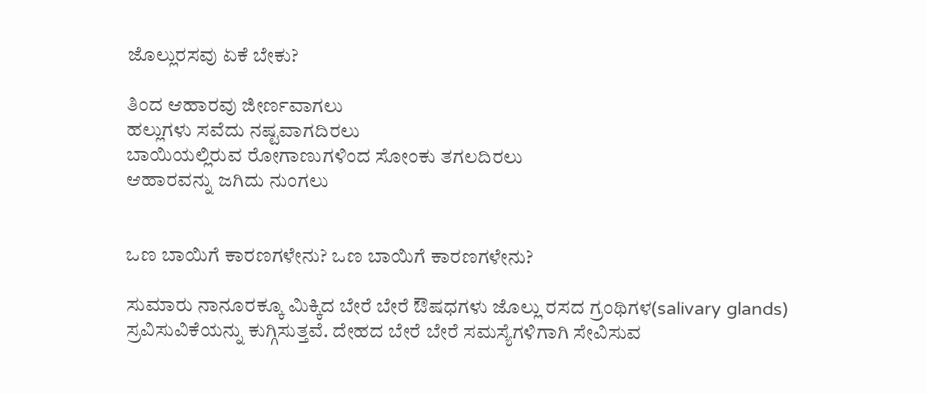ಜೊಲ್ಲುರಸವು ಏಕೆ ಬೇಕು?

ತಿಂದ ಆಹಾರವು ಜೀರ್ಣವಾಗಲು
ಹಲ್ಲುಗಳು ಸವೆದು ನಷ್ಟವಾಗದಿರಲು
ಬಾಯಿಯಲ್ಲಿರುವ ರೋಗಾಣುಗಳಿಂದ ಸೋಂಕು ತಗಲದಿರಲು
ಆಹಾರವನ್ನು ಜಗಿದು ನುಂಗಲು


ಒಣ ಬಾಯಿಗೆ ಕಾರಣಗಳೇನು? ಒಣ ಬಾಯಿಗೆ ಕಾರಣಗಳೇನು?

ಸುಮಾರು ನಾನೂರಕ್ಕೂ ಮಿಕ್ಕಿದ ಬೇರೆ ಬೇರೆ ಔಷಧಗಳು ಜೊಲ್ಲು ರಸದ ಗ್ರಂಥಿಗಳ(salivary glands) ಸ್ರವಿಸುವಿಕೆಯನ್ನು ಕುಗ್ಗಿಸುತ್ತವೆ. ದೇಹದ ಬೇರೆ ಬೇರೆ ಸಮಸ್ಯೆಗಳಿಗಾಗಿ ಸೇವಿಸುವ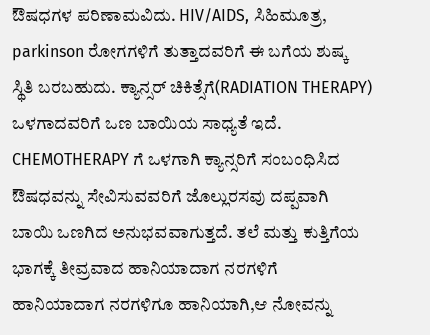ಔಷಧಗಳ ಪರಿಣಾಮವಿದು. HIV/AIDS, ಸಿಹಿಮೂತ್ರ, parkinson ರೋಗಗಳಿಗೆ ತುತ್ತಾದವರಿಗೆ ಈ ಬಗೆಯ ಶುಷ್ಕ ಸ್ಥಿತಿ ಬರಬಹುದು. ಕ್ಯಾನ್ಸರ್ ಚಿಕಿತ್ಸೆಗೆ(RADIATION THERAPY) ಒಳಗಾದವರಿಗೆ ಒಣ ಬಾಯಿಯ ಸಾಧ್ಯತೆ ಇದೆ. CHEMOTHERAPY ಗೆ ಒಳಗಾಗಿ ಕ್ಯಾನ್ಸರಿಗೆ ಸಂಬಂಧಿಸಿದ ಔಷಧವನ್ನು ಸೇವಿಸುವವರಿಗೆ ಜೊಲ್ಲುರಸವು ದಪ್ಪವಾಗಿ ಬಾಯಿ ಒಣಗಿದ ಅನುಭವವಾಗುತ್ತದೆ. ತಲೆ ಮತ್ತು ಕುತ್ತಿಗೆಯ ಭಾಗಕ್ಕೆ ತೀವ್ರವಾದ ಹಾನಿಯಾದಾಗ ನರಗಳಿಗೆ ಹಾನಿಯಾದಾಗ ನರಗಳಿಗೂ ಹಾನಿಯಾಗಿ,ಆ ನೋವನ್ನು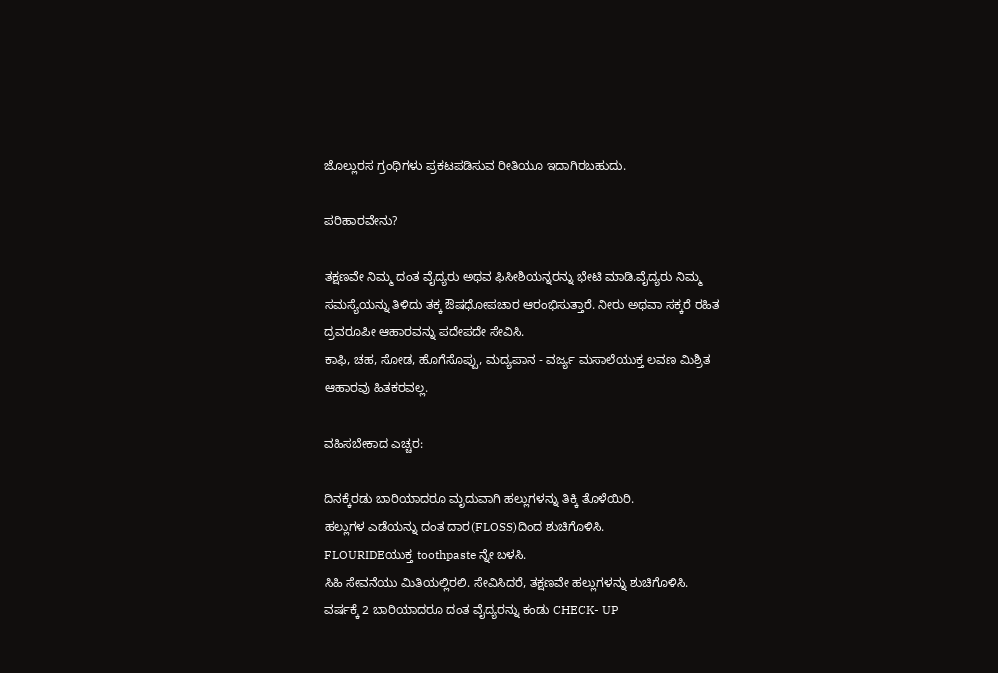ಜೊಲ್ಲುರಸ ಗ್ರಂಥಿಗಳು ಪ್ರಕಟಪಡಿಸುವ ರೀತಿಯೂ ಇದಾಗಿರಬಹುದು.

ಪರಿಹಾರವೇನು?

ತಕ್ಷಣವೇ ನಿಮ್ಮ ದಂತ ವೈದ್ಯರು ಅಥವ ಫಿಸೀಶಿಯನ್ನರನ್ನು ಭೇಟಿ ಮಾಡಿ.ವೈದ್ಯರು ನಿಮ್ಮ ಸಮಸ್ಯೆಯನ್ನು ತಿಳಿದು ತಕ್ಕ ಔಷಧೋಪಚಾರ ಆರಂಭಿಸುತ್ತಾರೆ. ನೀರು ಅಥವಾ ಸಕ್ಕರೆ ರಹಿತ ದ್ರವರೂಪೀ ಆಹಾರವನ್ನು ಪದೇಪದೇ ಸೇವಿಸಿ.
ಕಾಫಿ, ಚಹ, ಸೋಡ, ಹೊಗೆಸೊಪ್ಪು, ಮದ್ಯಪಾನ - ವರ್ಜ್ಯ ಮಸಾಲೆಯುಕ್ತ ಲವಣ ಮಿಶ್ರಿತ ಆಹಾರವು ಹಿತಕರವಲ್ಲ.

ವಹಿಸಬೇಕಾದ ಎಚ್ಚರ:

ದಿನಕ್ಕೆರಡು ಬಾರಿಯಾದರೂ ಮೃದುವಾಗಿ ಹಲ್ಲುಗಳನ್ನು ತಿಕ್ಕಿ ತೊಳೆಯಿರಿ.
ಹಲ್ಲುಗಳ ಎಡೆಯನ್ನು ದಂತ ದಾರ(FLOSS)ದಿಂದ ಶುಚಿಗೊಳಿಸಿ.
FLOURIDEಯುಕ್ತ toothpaste ನ್ನೇ ಬಳಸಿ.
ಸಿಹಿ ಸೇವನೆಯು ಮಿತಿಯಲ್ಲಿರಲಿ. ಸೇವಿಸಿದರೆ, ತಕ್ಷಣವೇ ಹಲ್ಲುಗಳನ್ನು ಶುಚಿಗೊಳಿಸಿ.
ವರ್ಷಕ್ಕೆ 2 ಬಾರಿಯಾದರೂ ದಂತ ವೈದ್ಯರನ್ನು ಕಂಡು CHECK- UP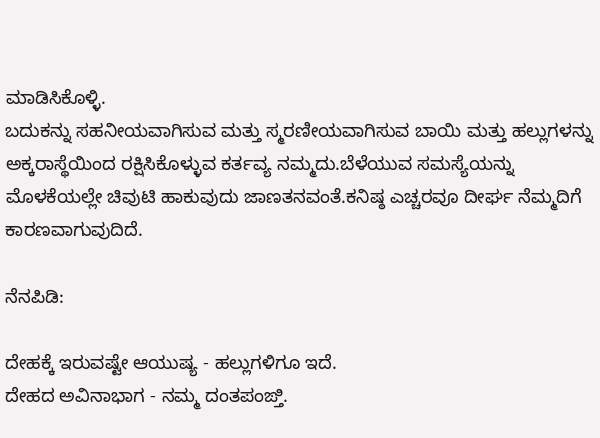ಮಾಡಿಸಿಕೊಳ್ಳಿ.
ಬದುಕನ್ನು ಸಹನೀಯವಾಗಿಸುವ ಮತ್ತು ಸ್ಮರಣೀಯವಾಗಿಸುವ ಬಾಯಿ ಮತ್ತು ಹಲ್ಲುಗಳನ್ನು ಅಕ್ಕರಾಸ್ಥೆಯಿಂದ ರಕ್ಷಿಸಿಕೊಳ್ಳುವ ಕರ್ತವ್ಯ ನಮ್ಮದು.ಬೆಳೆಯುವ ಸಮಸ್ಯೆಯನ್ನು ಮೊಳಕೆಯಲ್ಲೇ ಚಿವುಟಿ ಹಾಕುವುದು ಜಾಣತನವಂತೆ.ಕನಿಷ್ಠ ಎಚ್ಚರವೂ ದೀರ್ಘ ನೆಮ್ಮದಿಗೆ ಕಾರಣವಾಗುವುದಿದೆ.

ನೆನಪಿಡಿ:

ದೇಹಕ್ಕೆ ಇರುವಷ್ಟೇ ಆಯುಷ್ಯ - ಹಲ್ಲುಗಳಿಗೂ ಇದೆ.
ದೇಹದ ಅವಿನಾಭಾಗ - ನಮ್ಮ ದಂತಪಂಙ್ತಿ.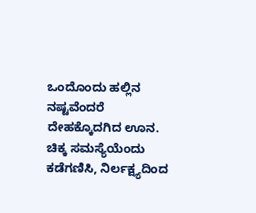ಒಂದೊಂದು ಹಲ್ಲಿನ ನಷ್ಟವೆಂದರೆ ದೇಹಕ್ಕೊದಗಿದ ಊನ.
ಚಿಕ್ಕ ಸಮಸ್ಯೆಯೆಂದು ಕಡೆಗಣಿಸಿ, ನಿರ್ಲಕ್ಷ್ಯದಿಂದ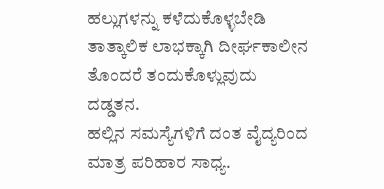ಹಲ್ಲುಗಳನ್ನು ಕಳೆದುಕೊಳ್ಳಬೇಡಿ
ತಾತ್ಕಾಲಿಕ ಲಾಭಕ್ಕಾಗಿ ದೀರ್ಘಕಾಲೀನ ತೊಂದರೆ ತಂದುಕೊಳ್ಲುವುದು ದಡ್ಡತನ.
ಹಲ್ಲಿನ ಸಮಸ್ಯೆಗಳಿಗೆ ದಂತ ವೈದ್ಯರಿಂದ ಮಾತ್ರ ಪರಿಹಾರ ಸಾಧ್ಯ.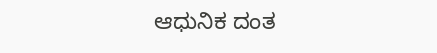ಆಧುನಿಕ ದಂತ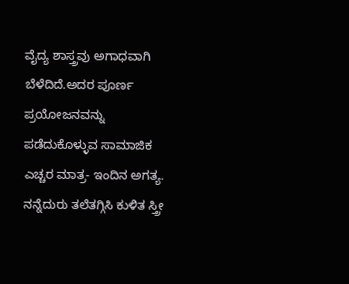ವೈದ್ಯ ಶಾಸ್ತ್ರವು ಅಗಾಧವಾಗಿ ಬೆಳೆದಿದೆ.ಅದರ ಪೂರ್ಣ ಪ್ರಯೋಜನವನ್ನು ಪಡೆದುಕೊಳ್ಳುವ ಸಾಮಾಜಿಕ ಎಚ್ಚರ ಮಾತ್ರ- ಇಂದಿನ ಅಗತ್ಯ. ನನ್ನೆದುರು ತಲೆತಗ್ಗಿಸಿ ಕುಳಿತ ಸ್ತ್ರೀ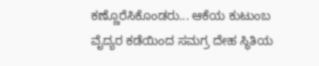ಕಣ್ಣೊರೆಸಿಕೊಂಡರು... ಆಕೆಯ ಕುಟುಂಬ ವೈದ್ಯರ ಕಡೆಯಿಂದ ಸಮಗ್ರ ದೇಹ ಸ್ಥಿತಿಯ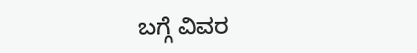ಬಗ್ಗೆ ವಿವರ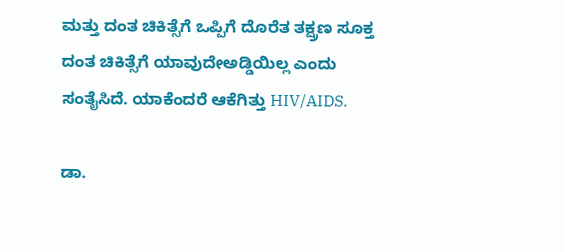ಮತ್ತು ದಂತ ಚಿಕಿತ್ಸೆಗೆ ಒಪ್ಪಿಗೆ ದೊರೆತ ತಕ್ಷ್ರಣ ಸೂಕ್ತ ದಂತ ಚಿಕಿತ್ಸೆಗೆ ಯಾವುದೇಅಡ್ಡಿಯಿಲ್ಲ ಎಂದು ಸಂತೈಸಿದೆ. ಯಾಕೆಂದರೆ ಆಕೆಗಿತ್ತು HIV/AIDS.

ಡಾ.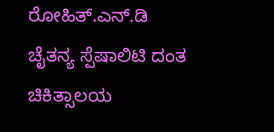ರೋಹಿತ್.ಎನ್.ಡಿ
ಚೈತನ್ಯ ಸ್ಪೆಷಾಲಿಟಿ ದಂತ ಚಿಕಿತ್ಸಾಲಯ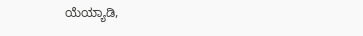ಯೆಯ್ಯಾಡಿ,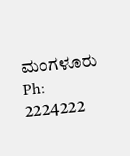ಮಂಗಳೂರು
Ph: 2224222